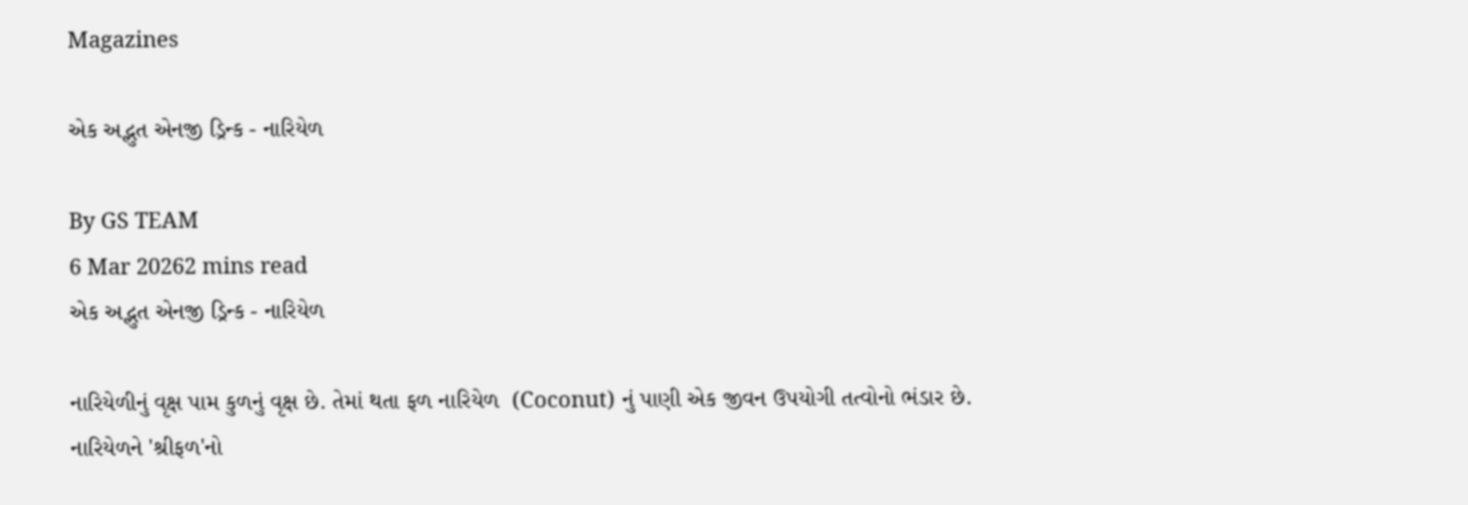Magazines

એક અદ્ભુત એનજી ડ્રિન્ક - નારિયેળ

By GS TEAM
6 Mar 20262 mins read
એક અદ્ભુત એનજી ડ્રિન્ક - નારિયેળ

નારિયેળીનું વૃક્ષ પામ કુળનું વૃક્ષ છે. તેમાં થતા ફળ નારિયેળ  (Coconut) નું પાણી એક જીવન ઉપયોગી તત્વોનો ભંડાર છે. નારિયેળને 'શ્રીફળ'નો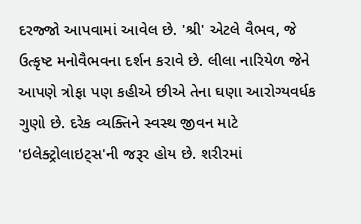દરજ્જો આપવામાં આવેલ છે. 'શ્રી' એટલે વૈભવ, જે ઉત્કૃષ્ટ મનોવૈભવના દર્શન કરાવે છે. લીલા નારિયેળ જેને આપણે ત્રોફા પણ કહીએ છીએ તેના ઘણા આરોગ્યવર્ધક ગુણો છે. દરેક વ્યક્તિને સ્વસ્થ જીવન માટે 'ઇલેક્ટ્રોલાઇટ્સ'ની જરૂર હોય છે. શરીરમાં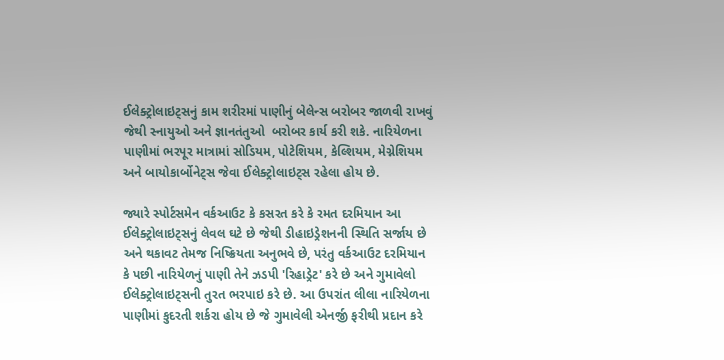ઈલેક્ટ્રોલાઇટ્સનું કામ શરીરમાં પાણીનું બેલેન્સ બરોબર જાળવી રાખવું જેથી સ્નાયુઓ અને જ્ઞાનતંતુઓ  બરોબર કાર્ય કરી શકે. નારિયેળના પાણીમાં ભરપૂર માત્રામાં સોડિયમ, પોટેશિયમ, કેલ્શિયમ, મેગ્નેશિયમ અને બાયોકાર્બોનેટ્સ જેવા ઈલેક્ટ્રોલાઇટ્સ રહેલા હોય છે.

જ્યારે સ્પોર્ટસમેન વર્કઆઉટ કે કસરત કરે કે રમત દરમિયાન આ ઈલેક્ટ્રોલાઇટ્સનું લેવલ ઘટે છે જેથી ડીહાઇડ્રેશનની સ્થિતિ સર્જાય છે અને થકાવટ તેમજ નિષ્ક્રિયતા અનુભવે છે, પરંતુ વર્કઆઉટ દરમિયાન કે પછી નારિયેળનું પાણી તેને ઝડપી 'રિહાડ્રેટ' કરે છે અને ગુમાવેલો ઈલેક્ટ્રોલાઇટ્સની તુરત ભરપાઇ કરે છે. આ ઉપરાંત લીલા નારિયેળના પાણીમાં કુદરતી શર્કરા હોય છે જે ગુમાવેલી એનર્જી ફરીથી પ્રદાન કરે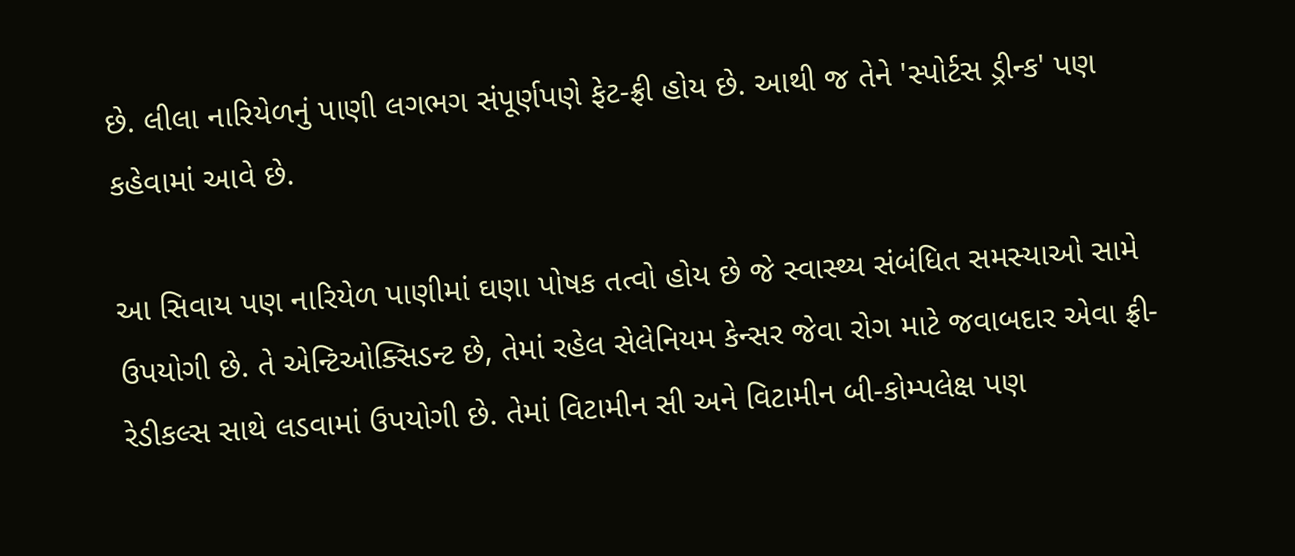છે. લીલા નારિયેળનું પાણી લગભગ સંપૂર્ણપણે ફેટ-ફ્રી હોય છે. આથી જ તેને 'સ્પોર્ટસ ડ્રીન્ક' પણ કહેવામાં આવે છે.

આ સિવાય પણ નારિયેળ પાણીમાં ઘણા પોષક તત્વો હોય છે જે સ્વાસ્થ્ય સંબંધિત સમસ્યાઓ સામે ઉપયોગી છે. તે એન્ટિઓક્સિડન્ટ છે, તેમાં રહેલ સેલેનિયમ કેન્સર જેવા રોગ માટે જવાબદાર એવા ફ્રી-રેડીકલ્સ સાથે લડવામાં ઉપયોગી છે. તેમાં વિટામીન સી અને વિટામીન બી-કોમ્પલેક્ષ પણ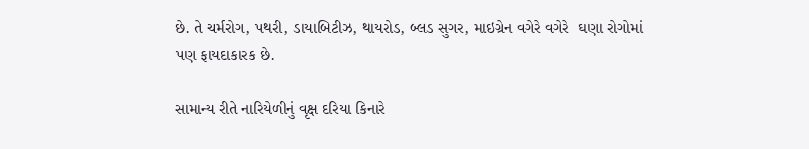છે. તે ચર્મરોગ, પથરી, ડાયાબિટીઝ, થાયરોડ, બ્લડ સુગર, માઇગ્રેન વગેરે વગેરે  ઘણા રોગોમાં પણ ફાયદાકારક છે.

સામાન્ય રીતે નારિયેળીનું વૃક્ષ દરિયા કિનારે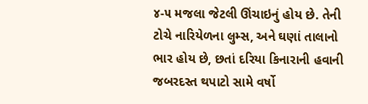૪-૫ મજલા જેટલી ઊંચાઇનું હોય છે. તેની ટોચે નારિયેળના લુમ્સ, અને ઘણાં તાલાનો ભાર હોય છે, છતાં દરિયા કિનારાની હવાની જબરદસ્ત થપાટો સામે વર્ષો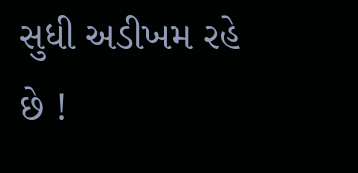સુધી અડીખમ રહે છે !